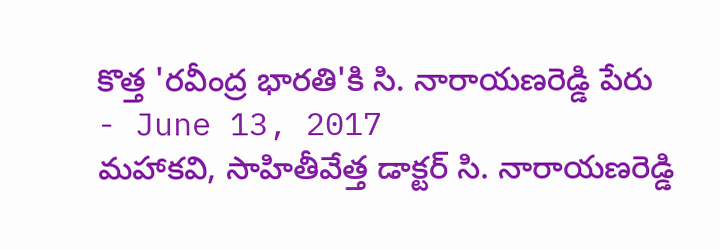కొత్త 'రవీంద్ర భారతి'కి సి. నారాయణరెడ్డి పేరు
- June 13, 2017
మహాకవి, సాహితీవేత్త డాక్టర్ సి. నారాయణరెడ్డి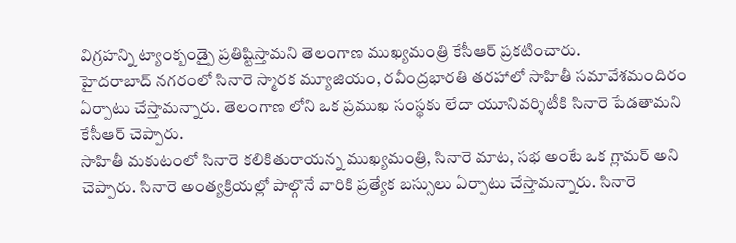విగ్రహన్ని ట్యాంక్బండ్పై ప్రతిష్టిస్తామని తెలంగాణ ముఖ్యమంత్రి కేసీఆర్ ప్రకటించారు.
హైదరాబాద్ నగరంలో సినారె స్మారక మ్యూజియం, రవీంద్రభారతి తరహాలో సాహితీ సమావేశమందిరం ఏర్పాటు చేస్తామన్నారు. తెలంగాణ లోని ఒక ప్రముఖ సంస్థకు లేదా యూనివర్శిటీకి సినారె పేడతామని కేసీఆర్ చెప్పారు.
సాహితీ మకుటంలో సినారె కలికితురాయన్న ముఖ్యమంత్రి, సినారె మాట, సభ అంటే ఒక గ్లామర్ అని చెప్పారు. సినారె అంత్యక్రియల్లో పాల్గొనే వారికి ప్రత్యేక బస్సులు ఏర్పాటు చేస్తామన్నారు. సినారె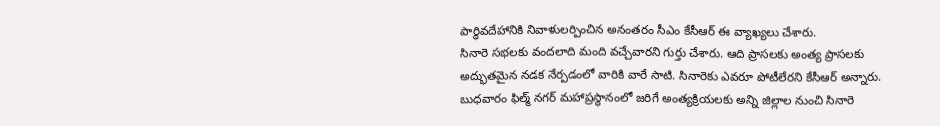పార్థివదేహానికి నివాళులర్పించిన అనంతరం సీఎం కేసీఆర్ ఈ వ్యాఖ్యలు చేశారు.
సినారె సభలకు వందలాది మంది వచ్చేవారని గుర్తు చేశారు. ఆది ప్రాసలకు అంత్య ప్రాసలకు అద్భుతమైన నడక నేర్పడంలో వారికి వారే సాటి. సినారెకు ఎవరూ పోటీలేరని కేసీఆర్ అన్నారు.
బుధవారం ఫిల్మ్ నగర్ మహాప్రస్థానంలో జరిగే అంత్యక్రియలకు అన్ని జిల్లాల నుంచి సినారె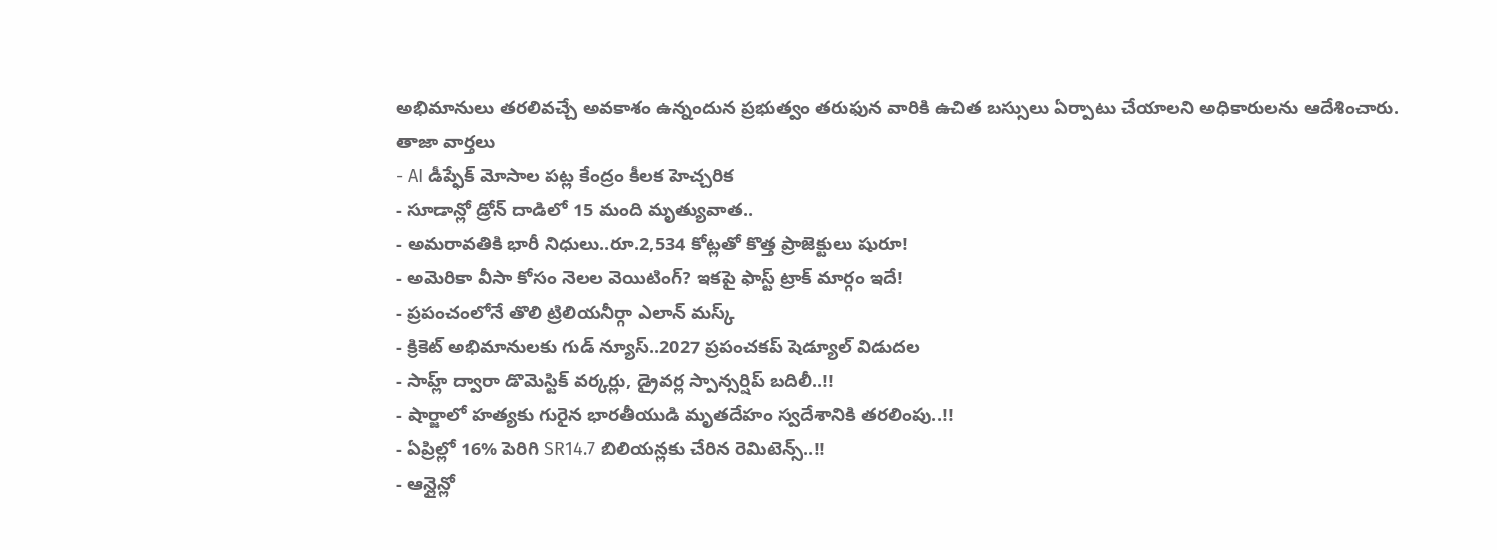అభిమానులు తరలివచ్చే అవకాశం ఉన్నందున ప్రభుత్వం తరుఫున వారికి ఉచిత బస్సులు ఏర్పాటు చేయాలని అధికారులను ఆదేశించారు.
తాజా వార్తలు
- AI డీప్ఫేక్ మోసాల పట్ల కేంద్రం కీలక హెచ్చరిక
- సూడాన్లో డ్రోన్ దాడిలో 15 మంది మృత్యువాత..
- అమరావతికి భారీ నిధులు..రూ.2,534 కోట్లతో కొత్త ప్రాజెక్టులు షురూ!
- అమెరికా వీసా కోసం నెలల వెయిటింగ్? ఇకపై ఫాస్ట్ ట్రాక్ మార్గం ఇదే!
- ప్రపంచంలోనే తొలి ట్రిలియనీర్గా ఎలాన్ మస్క్
- క్రికెట్ అభిమానులకు గుడ్ న్యూస్..2027 ప్రపంచకప్ షెడ్యూల్ విడుదల
- సాహ్ల్ ద్వారా డొమెస్టిక్ వర్కర్లు, డ్రైవర్ల స్పాన్సర్షిప్ బదిలీ..!!
- షార్జాలో హత్యకు గురైన భారతీయుడి మృతదేహం స్వదేశానికి తరలింపు..!!
- ఏప్రిల్లో 16% పెరిగి SR14.7 బిలియన్లకు చేరిన రెమిటెన్స్..!!
- ఆన్లైన్లో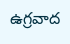ఉగ్రవాద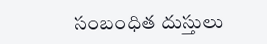సంబంధిత దుస్తులు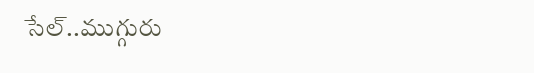సేల్..ముగ్గురు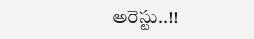అరెస్టు..!!